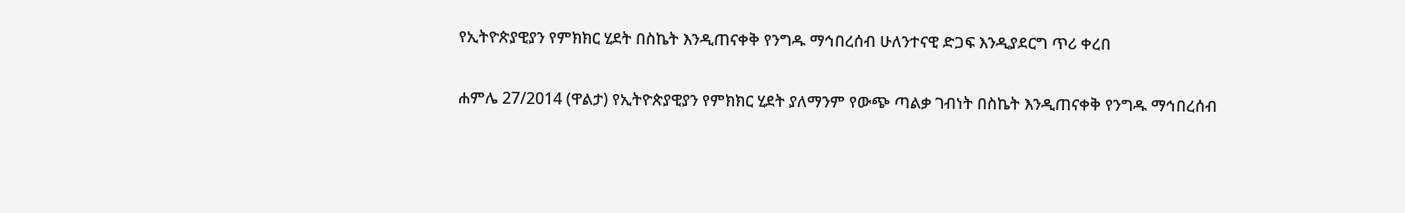የኢትዮጵያዊያን የምክክር ሂደት በስኬት እንዲጠናቀቅ የንግዱ ማኅበረሰብ ሁለንተናዊ ድጋፍ እንዲያደርግ ጥሪ ቀረበ

ሐምሌ 27/2014 (ዋልታ) የኢትዮጵያዊያን የምክክር ሂደት ያለማንም የውጭ ጣልቃ ገብነት በስኬት እንዲጠናቀቅ የንግዱ ማኅበረሰብ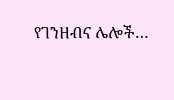የገንዘብና ሌሎች…